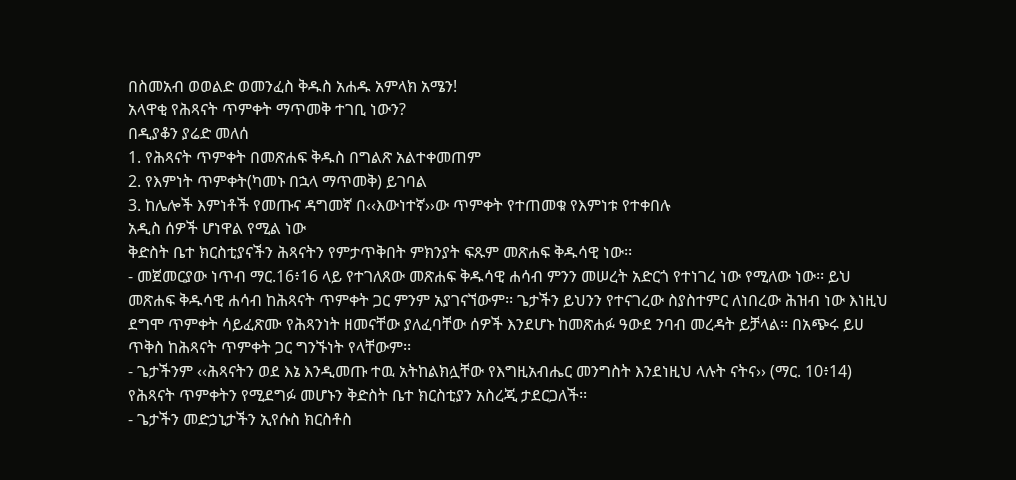በስመአብ ወወልድ ወመንፈስ ቅዱስ አሐዱ አምላክ አሜን!
አላዋቂ የሕጻናት ጥምቀት ማጥመቅ ተገቢ ነውን?
በዲያቆን ያሬድ መለሰ
1. የሕጻናት ጥምቀት በመጽሐፍ ቅዱስ በግልጽ አልተቀመጠም
2. የእምነት ጥምቀት(ካመኑ በኋላ ማጥመቅ) ይገባል
3. ከሌሎች እምነቶች የመጡና ዳግመኛ በ‹‹እውነተኛ››ው ጥምቀት የተጠመቁ የእምነቱ የተቀበሉ
አዲስ ሰዎች ሆነዋል የሚል ነው
ቅድስት ቤተ ክርስቲያናችን ሕጻናትን የምታጥቅበት ምክንያት ፍጹም መጽሐፍ ቅዱሳዊ ነው፡፡
- መጀመርያው ነጥብ ማር.16፥16 ላይ የተገለጸው መጽሐፍ ቅዱሳዊ ሐሳብ ምንን መሠረት አድርጎ የተነገረ ነው የሚለው ነው፡፡ ይህ መጽሐፍ ቅዱሳዊ ሐሳብ ከሕጻናት ጥምቀት ጋር ምንም አያገናኘውም፡፡ ጌታችን ይህንን የተናገረው ስያስተምር ለነበረው ሕዝብ ነው እነዚህ ደግሞ ጥምቀት ሳይፈጽሙ የሕጻንነት ዘመናቸው ያለፈባቸው ሰዎች እንደሆኑ ከመጽሐፉ ዓውደ ንባብ መረዳት ይቻላል፡፡ በአጭሩ ይሀ ጥቅስ ከሕጻናት ጥምቀት ጋር ግንኙነት የላቸውም፡፡
- ጌታችንም ‹‹ሕጻናትን ወደ እኔ እንዲመጡ ተዉ አትከልክሏቸው የእግዚአብሔር መንግስት እንደነዚህ ላሉት ናትና›› (ማር. 10፥14) የሕጻናት ጥምቀትን የሚደግፉ መሆኑን ቅድስት ቤተ ክርስቲያን አስረጂ ታደርጋለች፡፡
- ጌታችን መድኃኒታችን ኢየሱስ ክርስቶስ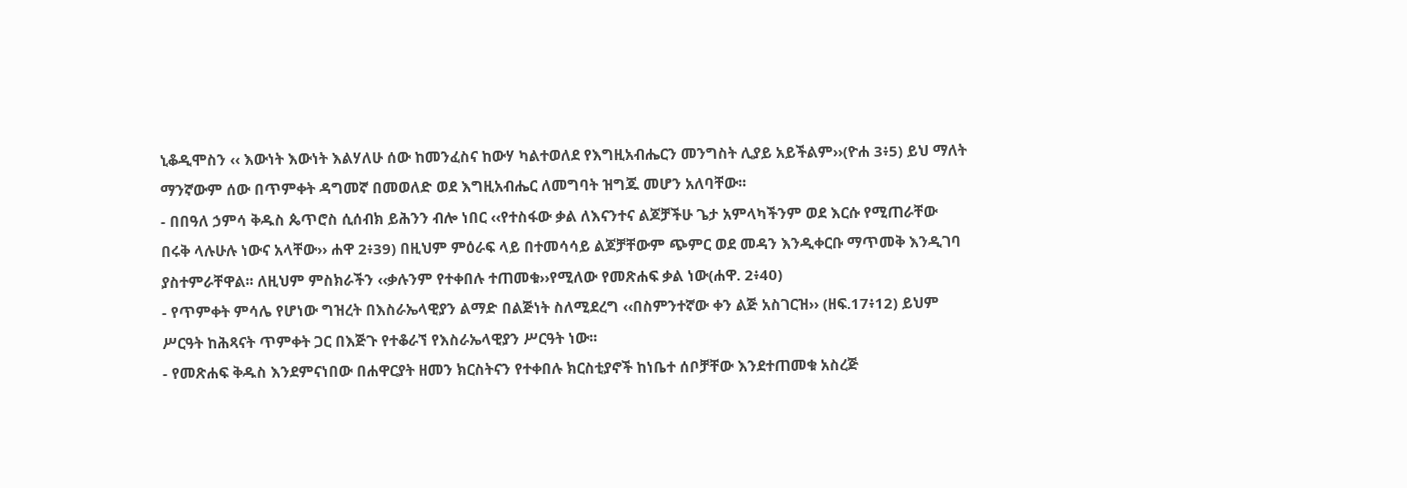ኒቆዲሞስን ‹‹ እውነት እውነት እልሃለሁ ሰው ከመንፈስና ከውሃ ካልተወለደ የእግዚአብሔርን መንግስት ሊያይ አይችልም››(ዮሐ 3፥5) ይህ ማለት ማንኛውም ሰው በጥምቀት ዳግመኛ በመወለድ ወደ እግዚአብሔር ለመግባት ዝግጁ መሆን አለባቸው፡፡
- በበዓለ ኃምሳ ቅዱስ ጴጥሮስ ሲሰብክ ይሕንን ብሎ ነበር ‹‹የተስፋው ቃል ለእናንተና ልጆቻችሁ ጌታ አምላካችንም ወደ እርሱ የሚጠራቸው በሩቅ ላሉሁሉ ነውና አላቸው›› ሐዋ 2፥39) በዚህም ምዕራፍ ላይ በተመሳሳይ ልጆቻቸውም ጭምር ወደ መዳን እንዲቀርቡ ማጥመቅ እንዲገባ ያስተምራቸዋል፡፡ ለዚህም ምስክራችን ‹‹ቃሉንም የተቀበሉ ተጠመቁ››የሚለው የመጽሐፍ ቃል ነው(ሐዋ. 2፥40)
- የጥምቀት ምሳሌ የሆነው ግዝረት በእስራኤላዊያን ልማድ በልጅነት ስለሚደረግ ‹‹በስምንተኛው ቀን ልጅ አስገርዝ›› (ዘፍ.17፥12) ይህም ሥርዓት ከሕጻናት ጥምቀት ጋር በእጅጉ የተቆራኘ የእስራኤላዊያን ሥርዓት ነው፡፡
- የመጽሐፍ ቅዱስ እንደምናነበው በሐዋርያት ዘመን ክርስትናን የተቀበሉ ክርስቲያኖች ከነቤተ ሰቦቻቸው እንደተጠመቁ አስረጅ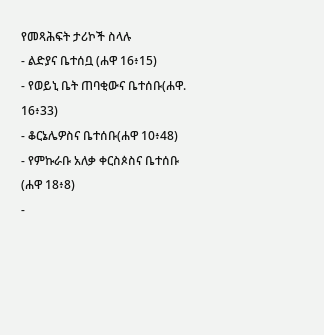የመጻሕፍት ታሪኮች ስላሉ
- ልድያና ቤተሰቧ (ሐዋ 16፥15)
- የወይኒ ቤት ጠባቂውና ቤተሰቡ(ሐዋ. 16፥33)
- ቆርኔሌዎስና ቤተሰቡ(ሐዋ 10፥48)
- የምኩራቡ አለቃ ቀርስጶስና ቤተሰቡ (ሐዋ 18፥8)
-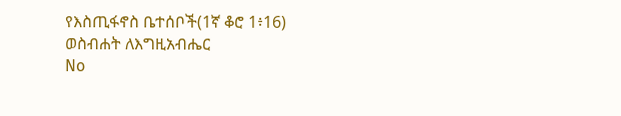የእስጢፋኖስ ቤተሰቦች(1ኛ ቆሮ 1፥16)
ወስብሐት ለእግዚአብሔር
No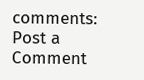comments:
Post a Comment